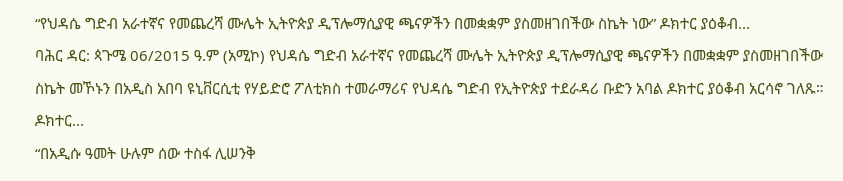“የህዳሴ ግድብ አራተኛና የመጨረሻ ሙሌት ኢትዮጵያ ዲፕሎማሲያዊ ጫናዎችን በመቋቋም ያስመዘገበችው ስኬት ነው” ዶክተር ያዕቆብ...
ባሕር ዳር: ጳጉሜ 06/2015 ዓ.ም (አሚኮ) የህዳሴ ግድብ አራተኛና የመጨረሻ ሙሌት ኢትዮጵያ ዲፕሎማሲያዊ ጫናዎችን በመቋቋም ያስመዘገበችው ስኬት መኾኑን በአዲስ አበባ ዩኒቨርሲቲ የሃይድሮ ፖለቲክስ ተመራማሪና የህዳሴ ግድብ የኢትዮጵያ ተደራዳሪ ቡድን አባል ዶክተር ያዕቆብ አርሳኖ ገለጹ።
ዶክተር...
“በአዲሱ ዓመት ሁሉም ሰው ተስፋ ሊሠንቅ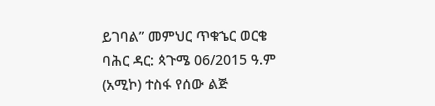ይገባል” መምህር ጥቁኄር ወርቄ
ባሕር ዳር: ጳጉሜ 06/2015 ዓ.ም (አሚኮ) ተስፋ የሰው ልጅ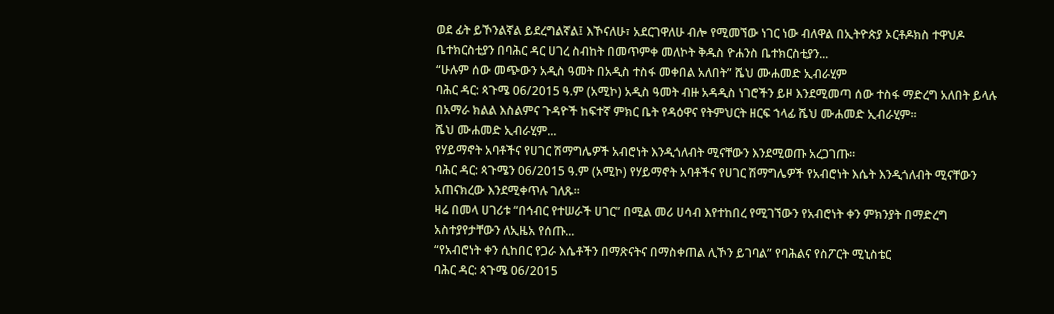ወደ ፊት ይኾንልኛል ይደረግልኛል፤ እኾናለሁ፣ አደርገዋለሁ ብሎ የሚመኘው ነገር ነው ብለዋል በኢትዮጵያ ኦርቶዶክስ ተዋህዶ ቤተክርስቲያን በባሕር ዳር ሀገረ ስብከት በመጥምቀ መለኮት ቅዱስ ዮሐንስ ቤተክርስቲያን...
“ሁሉም ሰው መጭውን አዲስ ዓመት በአዲስ ተስፋ መቀበል አለበት” ሼህ ሙሐመድ ኢብራሂም
ባሕር ዳር: ጳጉሜ 06/2015 ዓ.ም (አሚኮ) አዲስ ዓመት ብዙ አዳዲስ ነገሮችን ይዞ እንደሚመጣ ሰው ተስፋ ማድረግ አለበት ይላሉ በአማራ ክልል እስልምና ጉዳዮች ከፍተኛ ምክር ቤት የዳዕዋና የትምህርት ዘርፍ ኀላፊ ሼህ ሙሐመድ ኢብራሂም፡፡
ሼህ ሙሐመድ ኢብራሂም...
የሃይማኖት አባቶችና የሀገር ሽማግሌዎች አብሮነት እንዲጎለብት ሚናቸውን እንደሚወጡ አረጋገጡ።
ባሕር ዳር: ጳጉሜን 06/2015 ዓ.ም (አሚኮ) የሃይማኖት አባቶችና የሀገር ሽማግሌዎች የአብሮነት እሴት እንዲጎለብት ሚናቸውን አጠናክረው እንደሚቀጥሉ ገለጹ።
ዛሬ በመላ ሀገሪቱ “በኅብር የተሠራች ሀገር” በሚል መሪ ሀሳብ እየተከበረ የሚገኘውን የአብሮነት ቀን ምክንያት በማድረግ አስተያየታቸውን ለኢዜአ የሰጡ...
“የአብሮነት ቀን ሲከበር የጋራ እሴቶችን በማጽናትና በማስቀጠል ሊኾን ይገባል” የባሕልና የስፖርት ሚኒስቴር
ባሕር ዳር: ጳጉሜ 06/2015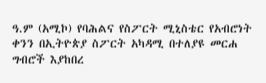ዓ.ም (አሚኮ) የባሕልና የስፖርት ሚኒስቴር የአብሮነት ቀንን በኢትዮጵያ ስፖርት አካዳሚ በተለያዩ መርሐ ግብሮች እያከበረ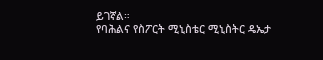ይገኛል።
የባሕልና የስፖርት ሚኒስቴር ሚኒስትር ዴኤታ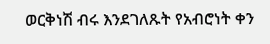ወርቅነሽ ብሩ እንደገለጹት የአብሮነት ቀን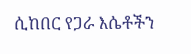ሲከበር የጋራ እሴቶችን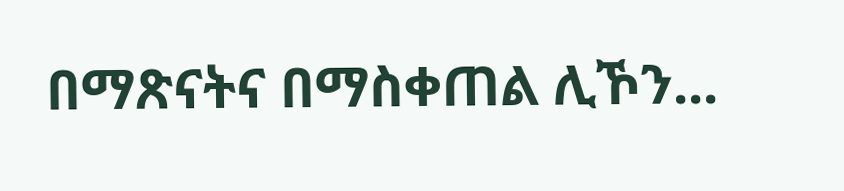በማጽናትና በማስቀጠል ሊኾን...